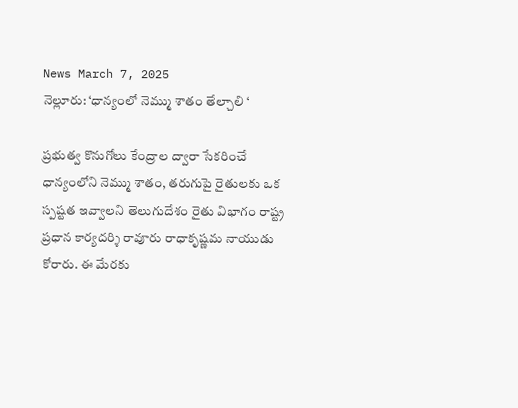News March 7, 2025
నెల్లూరు: ‘ధాన్యంలో నెమ్ము శాతం తేల్చాలి ‘

ప్రభుత్వ కొనుగోలు కేంద్రాల ద్వారా సేకరించే ధాన్యంలోని నెమ్ము శాతం, తరుగుపై రైతులకు ఒక స్పష్టత ఇవ్వాలని తెలుగుదేశం రైతు విభాగం రాష్ట్ర ప్రధాన కార్యదర్శి రావూరు రాధాకృష్ణమ నాయుడు కోరారు. ఈ మేరకు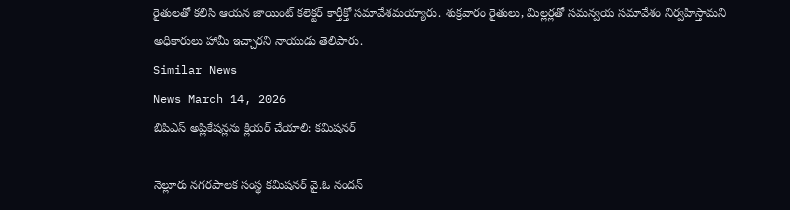రైతులతో కలిసి ఆయన జాయింట్ కలెక్టర్ కార్తీక్తో సమావేశమయ్యారు. శుక్రవారం రైతులు, మిల్లర్లతో సమన్వయ సమావేశం నిర్వహిస్తామని అధికారులు హామీ ఇచ్చారని నాయుడు తెలిపారు.
Similar News
News March 14, 2026
బిపిఎస్ అప్లికేషన్లను క్లియర్ చేయాలి: కమిషనర్

నెల్లూరు నగరపాలక సంస్థ కమిషనర్ వై.ఓ నందన్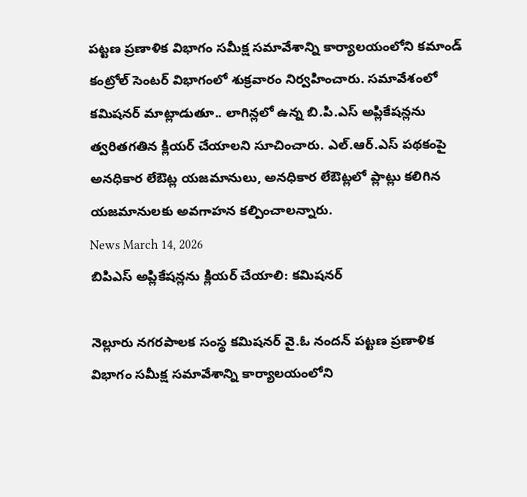పట్టణ ప్రణాళిక విభాగం సమీక్ష సమావేశాన్ని కార్యాలయంలోని కమాండ్ కంట్రోల్ సెంటర్ విభాగంలో శుక్రవారం నిర్వహించారు. సమావేశంలో కమిషనర్ మాట్లాడుతూ.. లాగిన్లలో ఉన్న బి.పి.ఎస్ అప్లికేషన్లను త్వరితగతిన క్లియర్ చేయాలని సూచించారు. ఎల్.ఆర్.ఎస్ పథకంపై అనధికార లేఔట్ల యజమానులు, అనధికార లేఔట్లలో ప్లాట్లు కలిగిన యజమానులకు అవగాహన కల్పించాలన్నారు.
News March 14, 2026
బిపిఎస్ అప్లికేషన్లను క్లియర్ చేయాలి: కమిషనర్

నెల్లూరు నగరపాలక సంస్థ కమిషనర్ వై.ఓ నందన్ పట్టణ ప్రణాళిక విభాగం సమీక్ష సమావేశాన్ని కార్యాలయంలోని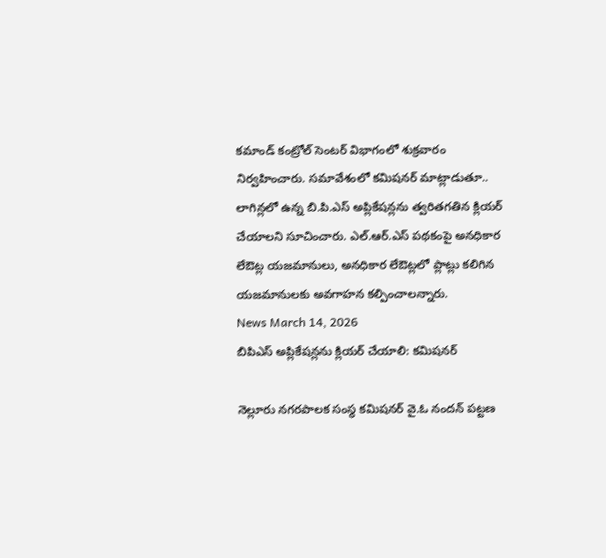కమాండ్ కంట్రోల్ సెంటర్ విభాగంలో శుక్రవారం నిర్వహించారు. సమావేశంలో కమిషనర్ మాట్లాడుతూ.. లాగిన్లలో ఉన్న బి.పి.ఎస్ అప్లికేషన్లను త్వరితగతిన క్లియర్ చేయాలని సూచించారు. ఎల్.ఆర్.ఎస్ పథకంపై అనధికార లేఔట్ల యజమానులు, అనధికార లేఔట్లలో ప్లాట్లు కలిగిన యజమానులకు అవగాహన కల్పించాలన్నారు.
News March 14, 2026
బిపిఎస్ అప్లికేషన్లను క్లియర్ చేయాలి: కమిషనర్

నెల్లూరు నగరపాలక సంస్థ కమిషనర్ వై.ఓ నందన్ పట్టణ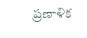ప్రణాళిక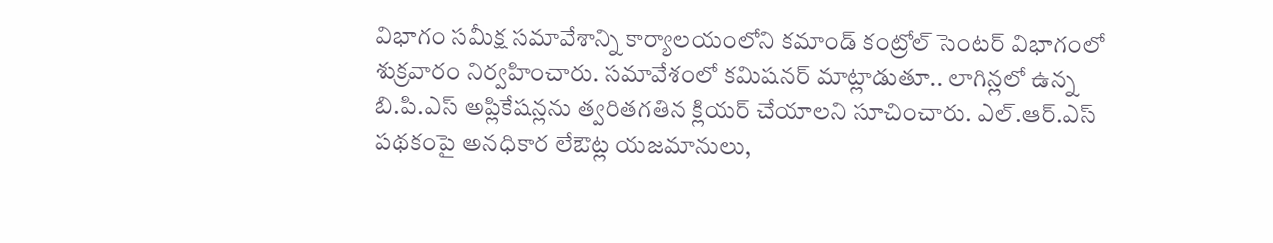విభాగం సమీక్ష సమావేశాన్ని కార్యాలయంలోని కమాండ్ కంట్రోల్ సెంటర్ విభాగంలో శుక్రవారం నిర్వహించారు. సమావేశంలో కమిషనర్ మాట్లాడుతూ.. లాగిన్లలో ఉన్న బి.పి.ఎస్ అప్లికేషన్లను త్వరితగతిన క్లియర్ చేయాలని సూచించారు. ఎల్.ఆర్.ఎస్ పథకంపై అనధికార లేఔట్ల యజమానులు,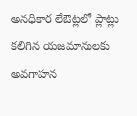అనధికార లేఔట్లలో ప్లాట్లు కలిగిన యజమానులకు అవగాహన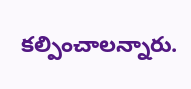కల్పించాలన్నారు.